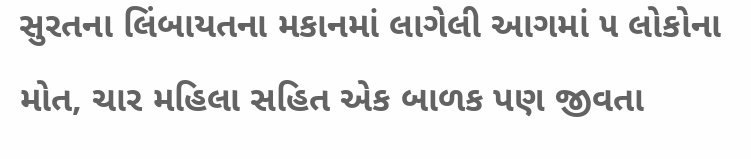સુરતના લિંબાયતના મકાનમાં લાગેલી આગમાં ૫ લોકોના મોત, ચાર મહિલા સહિત એક બાળક પણ જીવતા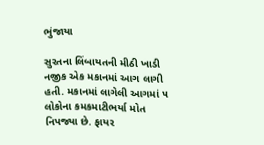ભુંજાયા

સુરતના લિંબાયતની મીઠી ખાડી નજીક એક મકાનમાં આગ લાગી હતી. મકાનમાં લાગેલી આગમાં ૫ લોકોના કમકમાટીભર્યા મોત નિપજ્યા છે. ફાયર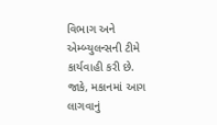વિભાગ અને એમ્બ્યુલન્સની ટીમે કાર્યવાહી કરી છે. જાકે, મકાનમાં આગ લાગવાનું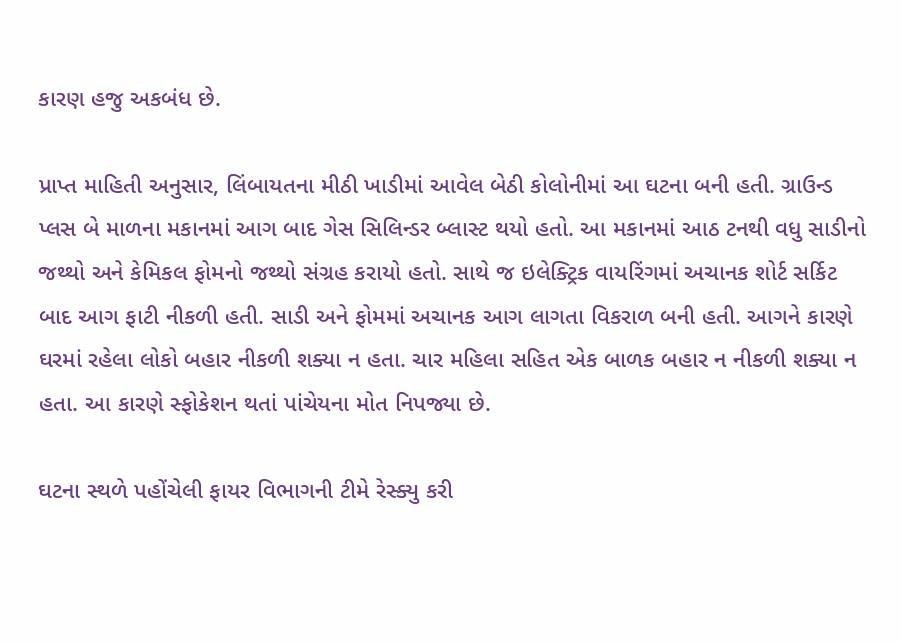કારણ હજુ અકબંધ છે.

પ્રાપ્ત માહિતી અનુસાર, લિંબાયતના મીઠી ખાડીમાં આવેલ બેઠી કોલોનીમાં આ ઘટના બની હતી. ગ્રાઉન્ડ પ્લસ બે માળના મકાનમાં આગ બાદ ગેસ સિલિન્ડર બ્લાસ્ટ થયો હતો. આ મકાનમાં આઠ ટનથી વધુ સાડીનો જથ્થો અને કેમિકલ ફોમનો જથ્થો સંગ્રહ કરાયો હતો. સાથે જ ઇલેક્ટ્રિક વાયરિંગમાં અચાનક શોર્ટ સર્કિટ બાદ આગ ફાટી નીકળી હતી. સાડી અને ફોમમાં અચાનક આગ લાગતા વિકરાળ બની હતી. આગને કારણે ઘરમાં રહેલા લોકો બહાર નીકળી શક્યા ન હતા. ચાર મહિલા સહિત એક બાળક બહાર ન નીકળી શક્યા ન હતા. આ કારણે સ્ફોકેશન થતાં પાંચેયના મોત નિપજ્યા છે.

ઘટના સ્થળે પહોંચેલી ફાયર વિભાગની ટીમે રેસ્ક્યુ કરી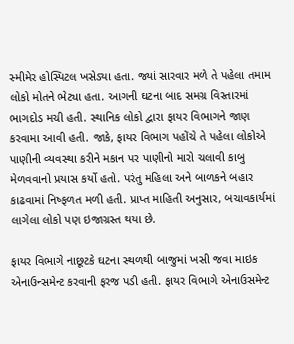સ્મીમેર હોસ્પિટલ ખસેડ્યા હતા. જ્યાં સારવાર મળે તે પહેલા તમામ લોકો મોતને ભેટ્યા હતા. આગની ઘટના બાદ સમગ્ર વિસ્તારમાં ભાગદોડ મચી હતી. સ્થાનિક લોકો દ્વારા ફાયર વિભાગને જાણ કરવામા આવી હતી. જાકે, ફાયર વિભાગ પહોંચે તે પહેલા લોકોએ પાણીની વ્યવસ્થા કરીને મકાન પર પાણીનો મારો ચલાવી કાબુ મેળવવાનો પ્રયાસ કર્યો હતો. પરંતુ મહિલા અને બાળકને બહાર કાઢવામાં નિષ્ફળત મળી હતી. પ્રાપ્ત માહિતી અનુસાર, બચાવકાર્યમાં લાગેલા લોકો પણ ઇજાગ્રસ્ત થયા છે.

ફાયર વિભાગે નાછૂટકે ઘટના સ્થળથી બાજુમાં ખસી જવા માઇક એનાઉન્સમેન્ટ કરવાની ફરજ પડી હતી. ફાયર વિભાગે એનાઉસમેન્ટ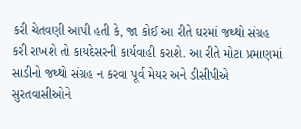કરી ચેતવણી આપી હતી કે, જા કોઈ આ રીતે ઘરમાં જથ્થો સંગ્રહ કરી રાખશે તો કાયદેસરની કાર્યવાહી કરાશે. આ રીતે મોટા પ્રમાણમાં સાડીનો જથ્થો સંગ્રહ ન કરવા પૂર્વ મેયર અને ડીસીપીએ સુરતવાસીઓને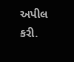અપીલ કરી.